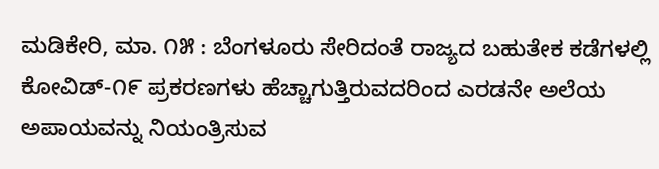ಮಡಿಕೇರಿ, ಮಾ. ೧೫ : ಬೆಂಗಳೂರು ಸೇರಿದಂತೆ ರಾಜ್ಯದ ಬಹುತೇಕ ಕಡೆಗಳಲ್ಲಿ ಕೋವಿಡ್-೧೯ ಪ್ರಕರಣಗಳು ಹೆಚ್ಚಾಗುತ್ತಿರುವದರಿಂದ ಎರಡನೇ ಅಲೆಯ ಅಪಾಯವನ್ನು ನಿಯಂತ್ರಿಸುವ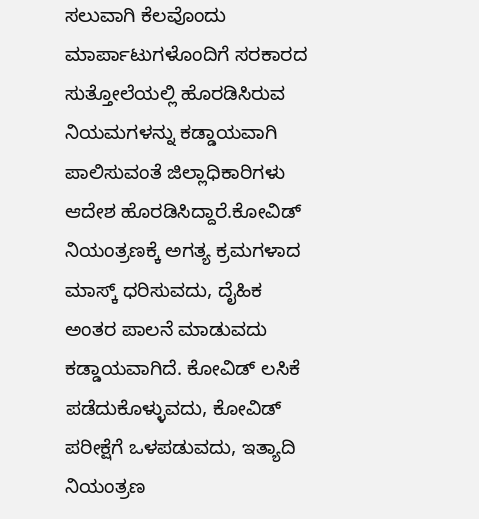ಸಲುವಾಗಿ ಕೆಲವೊಂದು ಮಾರ್ಪಾಟುಗಳೊಂದಿಗೆ ಸರಕಾರದ ಸುತ್ತೋಲೆಯಲ್ಲಿ ಹೊರಡಿಸಿರುವ ನಿಯಮಗಳನ್ನು ಕಡ್ಡಾಯವಾಗಿ ಪಾಲಿಸುವಂತೆ ಜಿಲ್ಲಾಧಿಕಾರಿಗಳು ಆದೇಶ ಹೊರಡಿಸಿದ್ದಾರೆ.ಕೋವಿಡ್ ನಿಯಂತ್ರಣಕ್ಕೆ ಅಗತ್ಯ ಕ್ರಮಗಳಾದ ಮಾಸ್ಕ್ ಧರಿಸುವದು, ದೈಹಿಕ ಅಂತರ ಪಾಲನೆ ಮಾಡುವದು ಕಡ್ಡಾಯವಾಗಿದೆ. ಕೋವಿಡ್ ಲಸಿಕೆ ಪಡೆದುಕೊಳ್ಳುವದು, ಕೋವಿಡ್ ಪರೀಕ್ಷೆಗೆ ಒಳಪಡುವದು, ಇತ್ಯಾದಿ ನಿಯಂತ್ರಣ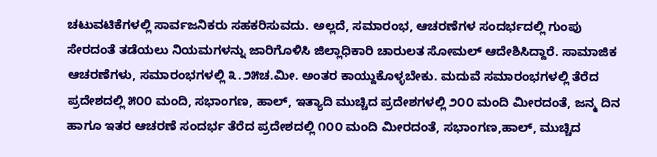ಚಟುವಟಿಕೆಗಳಲ್ಲಿ ಸಾರ್ವಜನಿಕರು ಸಹಕರಿಸುವದು. ಅಲ್ಲದೆ, ಸಮಾರಂಭ, ಆಚರಣೆಗಳ ಸಂದರ್ಭದಲ್ಲಿ ಗುಂಪು ಸೇರದಂತೆ ತಡೆಯಲು ನಿಯಮಗಳನ್ನು ಜಾರಿಗೊಳಿಸಿ ಜಿಲ್ಲಾಧಿಕಾರಿ ಚಾರುಲತ ಸೋಮಲ್ ಆದೇಶಿಸಿದ್ದಾರೆ. ಸಾಮಾಜಿಕ ಆಚರಣೆಗಳು, ಸಮಾರಂಭಗಳಲ್ಲಿ ೩.೨೫ಚ.ಮೀ. ಅಂತರ ಕಾಯ್ದುಕೊಳ್ಳಬೇಕು. ಮದುವೆ ಸಮಾರಂಭಗಳಲ್ಲಿ ತೆರೆದ ಪ್ರದೇಶದಲ್ಲಿ ೫೦೦ ಮಂದಿ, ಸಭಾಂಗಣ, ಹಾಲ್, ಇತ್ಯಾದಿ ಮುಚ್ಚಿದ ಪ್ರದೇಶಗಳಲ್ಲಿ ೨೦೦ ಮಂದಿ ಮೀರದಂತೆ, ಜನ್ಮ ದಿನ ಹಾಗೂ ಇತರ ಆಚರಣೆ ಸಂದರ್ಭ ತೆರೆದ ಪ್ರದೇಶದಲ್ಲಿ ೧೦೦ ಮಂದಿ ಮೀರದಂತೆ, ಸಭಾಂಗಣ,ಹಾಲ್, ಮುಚ್ಚಿದ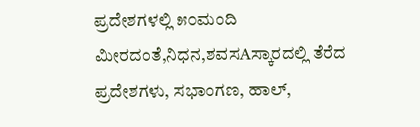ಪ್ರದೇಶಗಳಲ್ಲಿ ೫೦ಮಂದಿ ಮೀರದಂತೆ,ನಿಧನ,ಶವಸAಸ್ಕಾರದಲ್ಲಿ ತೆರೆದ ಪ್ರದೇಶಗಳು, ಸಭಾಂಗಣ, ಹಾಲ್,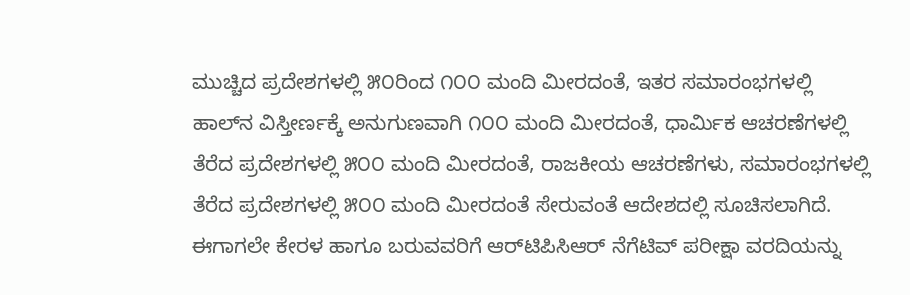ಮುಚ್ಚಿದ ಪ್ರದೇಶಗಳಲ್ಲಿ ೫೦ರಿಂದ ೧೦೦ ಮಂದಿ ಮೀರದಂತೆ, ಇತರ ಸಮಾರಂಭಗಳಲ್ಲಿ ಹಾಲ್‌ನ ವಿಸ್ತೀರ್ಣಕ್ಕೆ ಅನುಗುಣವಾಗಿ ೧೦೦ ಮಂದಿ ಮೀರದಂತೆ, ಧಾರ್ಮಿಕ ಆಚರಣೆಗಳಲ್ಲಿ ತೆರೆದ ಪ್ರದೇಶಗಳಲ್ಲಿ ೫೦೦ ಮಂದಿ ಮೀರದಂತೆ, ರಾಜಕೀಯ ಆಚರಣೆಗಳು, ಸಮಾರಂಭಗಳಲ್ಲಿ ತೆರೆದ ಪ್ರದೇಶಗಳಲ್ಲಿ ೫೦೦ ಮಂದಿ ಮೀರದಂತೆ ಸೇರುವಂತೆ ಆದೇಶದಲ್ಲಿ ಸೂಚಿಸಲಾಗಿದೆ. ಈಗಾಗಲೇ ಕೇರಳ ಹಾಗೂ ಬರುವವರಿಗೆ ಆರ್‌ಟಿಪಿಸಿಆರ್ ನೆಗೆಟಿವ್ ಪರೀಕ್ಷಾ ವರದಿಯನ್ನು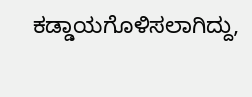ಕಡ್ಡಾಯಗೊಳಿಸಲಾಗಿದ್ದು,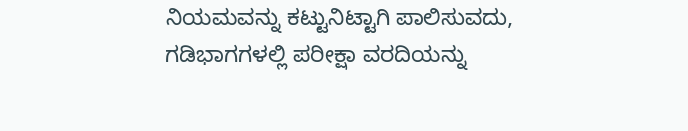ನಿಯಮವನ್ನು ಕಟ್ಟುನಿಟ್ಟಾಗಿ ಪಾಲಿಸುವದು, ಗಡಿಭಾಗಗಳಲ್ಲಿ ಪರೀಕ್ಷಾ ವರದಿಯನ್ನು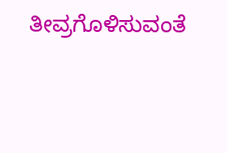ತೀವ್ರಗೊಳಿಸುವಂತೆ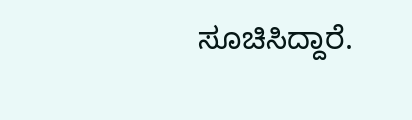ಸೂಚಿಸಿದ್ದಾರೆ.